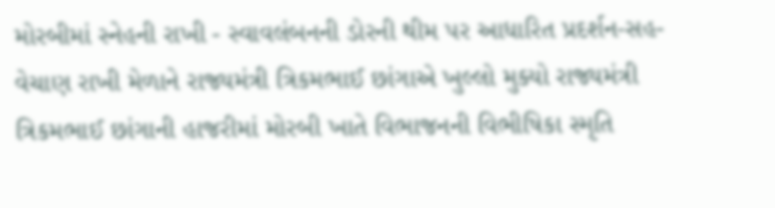મોરબીમાં સ્નેહની રાખી - સ્વાવલંબનની ડોરની થીમ પર આધારિત પ્રદર્શન-સહ-વેચાણ રાખી મેળાને રાજ્યમંત્રી ત્રિકમભાઈ છાંગાએ ખુલ્લો મુક્યો રાજ્યમંત્રી ત્રિકમભાઈ છાંગાની હાજરીમાં મોરબી ખાતે વિભાજનની વિભીષિકા સ્મૃતિ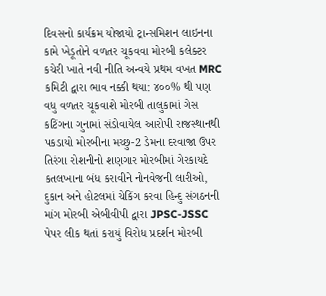દિવસનો કાર્યક્રમ યોજાયો ટ્રાન્સમિશન લાઇનના કામે ખેડૂતોને વળતર ચૂકવવા મોરબી કલેક્ટર કચેરી ખાતે નવી નીતિ અન્વયે પ્રથમ વખત MRC કમિટી દ્વારા ભાવ નક્કી થયા: ૪૦૦% થી પણ વધુ વળતર ચૂકવાશે મોરબી તાલુકામાં ગેસ કટિંગના ગુનામાં સંડોવાયેલ આરોપી રાજસ્થાનથી પકડાયો મોરબીના મચ્છુ-2 ડેમના દરવાજા ઉપર તિરંગા રોશનીનો શણગાર મોરબીમાં ગેરકાયદે કતલખાના બંધ કરાવીને નોનવેજની લારીઓ, દુકાન અને હોટલમાં ચેકિંગ કરવા હિન્દુ સંગઠનની માંગ મોરબી એબીવીપી દ્વારા JPSC-JSSC પેપર લીક થતાં કરાયું વિરોધ પ્રદર્શન મોરબી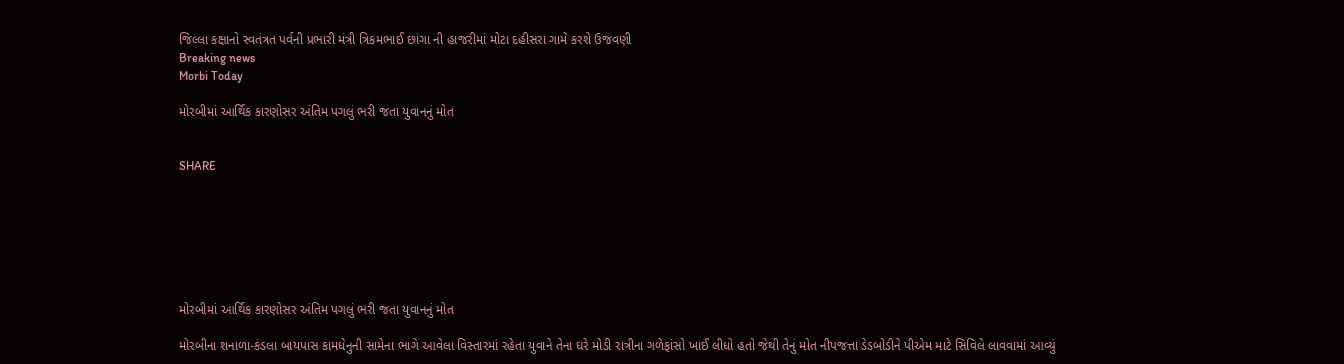જિલ્લા કક્ષાનો સ્વતંત્રત પર્વની પ્રભારી મંત્રી ત્રિકમભાઈ છાંગા ની હાજરીમાં મોટા દહીસરા ગામે કરશે ઉજવણી
Breaking news
Morbi Today

મોરબીમાં આર્થિક કારણોસર અંતિમ પગલું ભરી જતા યુવાનનું મોત


SHARE







મોરબીમાં આર્થિક કારણોસર અંતિમ પગલું ભરી જતા યુવાનનું મોત

મોરબીના શનાળા-કંડલા બાયપાસ કામધેનુની સામેના ભાગે આવેલા વિસ્તારમાં રહેતા યુવાને તેના ઘરે મોડી રાત્રીના ગળેફાંસો ખાઈ લીધો હતો જેથી તેનું મોત નીપજત્તા ડેડબોડીને પીએમ માટે સિવિલે લાવવામાં આવ્યું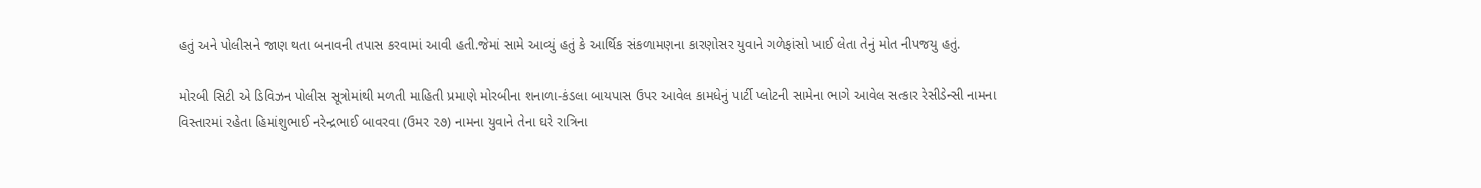હતું અને પોલીસને જાણ થતા બનાવની તપાસ કરવામાં આવી હતી.જેમાં સામે આવ્યું હતું કે આર્થિક સંકળામણના કારણોસર યુવાને ગળેફાંસો ખાઈ લેતા તેનું મોત નીપજયુ હતું.

મોરબી સિટી એ ડિવિઝન પોલીસ સૂત્રોમાંથી મળતી માહિતી પ્રમાણે મોરબીના શનાળા-કંડલા બાયપાસ ઉપર આવેલ કામધેનું પાર્ટી પ્લોટની સામેના ભાગે આવેલ સત્કાર રેસીડેન્સી નામના વિસ્તારમાં રહેતા હિમાંશુભાઈ નરેન્દ્રભાઈ બાવરવા (ઉમર ૨૭) નામના યુવાને તેના ઘરે રાત્રિના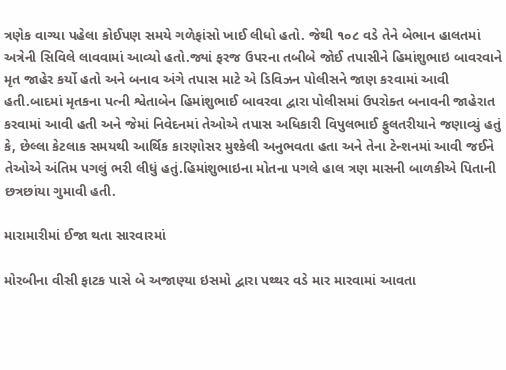ત્રણેક વાગ્યા પહેલા કોઈપણ સમયે ગળેફાંસો ખાઈ લીધો હતો. જેથી ૧૦૮ વડે તેને બેભાન હાલતમાં અત્રેની સિવિલે લાવવામાં આવ્યો હતો.જ્યાં ફરજ ઉપરના તબીબે જોઈ તપાસીને હિમાંશુભાઇ બાવરવાને મૃત જાહેર કર્યો હતો અને બનાવ અંગે તપાસ માટે એ ડિવિઝન પોલીસને જાણ કરવામાં આવી હતી.બાદમાં મૃતકના પત્ની શ્વેતાબેન હિમાંશુભાઈ બાવરવા દ્વારા પોલીસમાં ઉપરોક્ત બનાવની જાહેરાત કરવામાં આવી હતી અને જેમાં નિવેદનમાં તેઓએ તપાસ અધિકારી વિપુલભાઈ ફુલતરીયાને જણાવ્યું હતું કે, છેલ્લા કેટલાક સમયથી આર્થિક કારણોસર મુશ્કેલી અનુભવતા હતા અને તેના ટેન્શનમાં આવી જઈને તેઓએ અંતિમ પગલું ભરી લીધું હતું.હિમાંશુભાઇના મોતના પગલે હાલ ત્રણ માસની બાળકીએ પિતાની છત્રછાંયા ગુમાવી હતી.

મારામારીમાં ઈજા થતા સારવારમાં

મોરબીના વીસી ફાટક પાસે બે અજાણ્યા ઇસમો દ્વારા પથ્થર વડે માર મારવામાં આવતા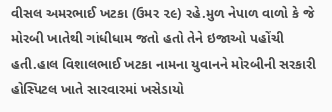વીસલ અમરભાઈ ખટકા (ઉમર ૨૯) રહે.મુળ નેપાળ વાળો કે જે મોરબી ખાતેથી ગાંધીધામ જતો હતો તેને ઇજાઓ પહોંચી હતી.હાલ વિશાલભાઈ ખટકા નામના યુવાનને મોરબીની સરકારી હોસ્પિટલ ખાતે સારવારમાં ખસેડાયો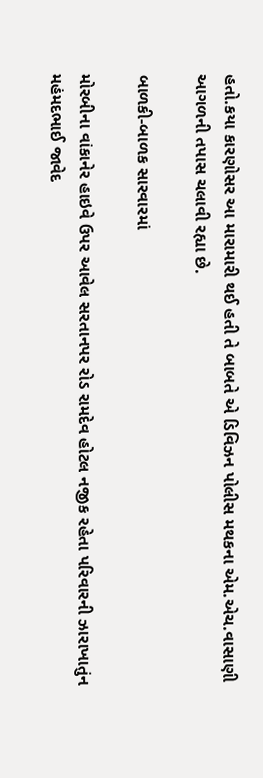હતો.કયા કારણોસર આ મારામારી થઈ હતી તે બાબતે એ ડિવિઝન પોલીસ મથકના એમ.એચ.વાસાણી આગળની તપાસ ચલાવી રહ્યા છે.

બાળકી-બાળક સારવારમાં

મોરબીના વાંકાનેર હાઇવે ઉપર આવેલ સરતાનપર રોડ રામદેવ હોટલ નજીક રહેતા પરિવારની ઝારાખાતુંન મહંમદભાઈ જાવેદ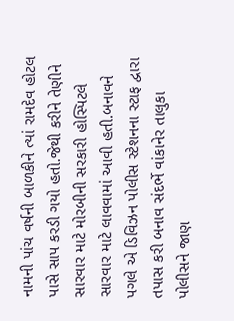નામની પાંચ વર્ષની બાળકીને ત્યાં રામદેવ હોટલ પાસે સાપ કરડી ગયો હતો.જેથી કરીને તેણીને સારવાર માટે મોરબીની સરકારી હોસ્પિટલે સારવાર માટે લાવવામાં આવી હતી.બનાવને પગલે એ ડિવિઝન પોલીસ સ્ટેશનના સ્ટાફ દ્વારા તપાસ કરી બનાવ સંદર્ભે વાંકાનેર તાલુકા પોલીસને જાણ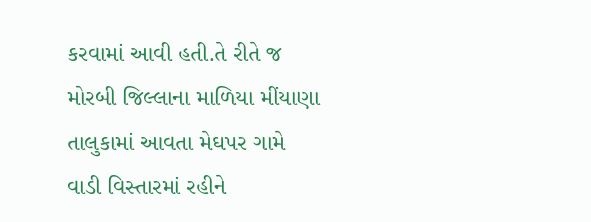કરવામાં આવી હતી.તે રીતે જ મોરબી જિલ્લાના માળિયા મીંયાણા તાલુકામાં આવતા મેઘપર ગામે વાડી વિસ્તારમાં રહીને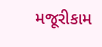મજૂરીકામ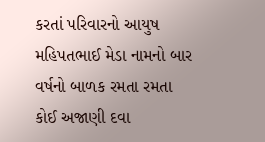કરતાં પરિવારનો આયુષ મહિપતભાઈ મેડા નામનો બાર વર્ષનો બાળક રમતા રમતા કોઈ અજાણી દવા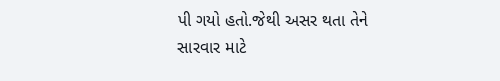પી ગયો હતો.જેથી અસર થતા તેને સારવાર માટે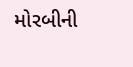મોરબીની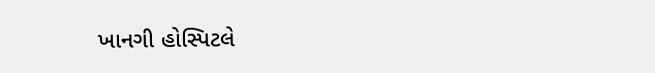ખાનગી હોસ્પિટલે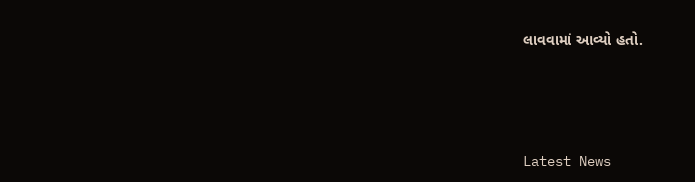લાવવામાં આવ્યો હતો.






Latest News